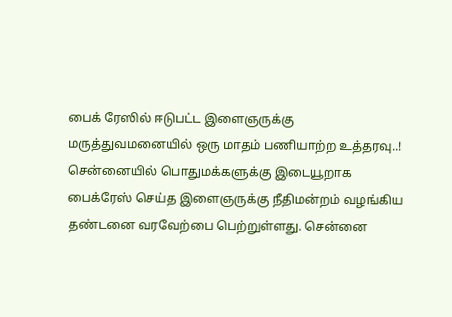பைக் ரேஸில் ஈடுபட்ட இளைஞருக்கு மருத்துவமனையில் ஒரு மாதம் பணியாற்ற உத்தரவு..!
சென்னையில் பொதுமக்களுக்கு இடையூறாக பைக்ரேஸ் செய்த இளைஞருக்கு நீதிமன்றம் வழங்கிய தண்டனை வரவேற்பை பெற்றுள்ளது. சென்னை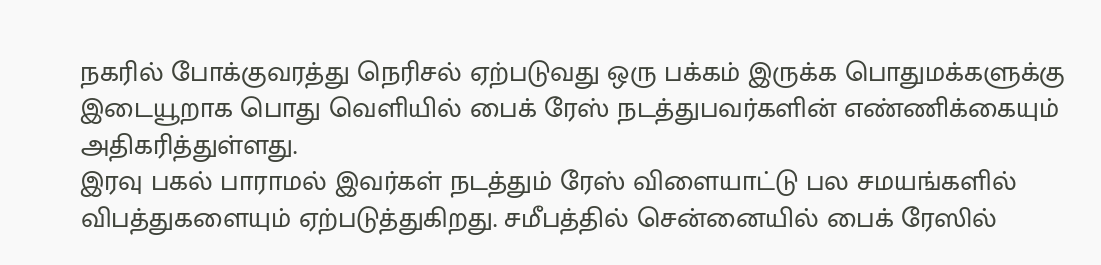நகரில் போக்குவரத்து நெரிசல் ஏற்படுவது ஒரு பக்கம் இருக்க பொதுமக்களுக்கு இடையூறாக பொது வெளியில் பைக் ரேஸ் நடத்துபவர்களின் எண்ணிக்கையும் அதிகரித்துள்ளது.
இரவு பகல் பாராமல் இவர்கள் நடத்தும் ரேஸ் விளையாட்டு பல சமயங்களில் விபத்துகளையும் ஏற்படுத்துகிறது. சமீபத்தில் சென்னையில் பைக் ரேஸில்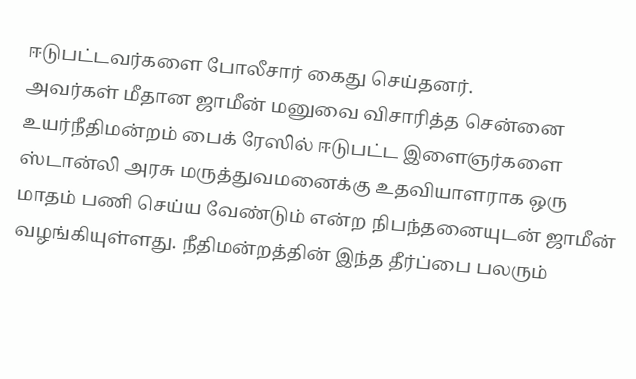ஈடுபட்டவர்களை போலீசார் கைது செய்தனர்.
அவர்கள் மீதான ஜாமீன் மனுவை விசாரித்த சென்னை உயர்நீதிமன்றம் பைக் ரேஸில் ஈடுபட்ட இளைஞர்களை ஸ்டான்லி அரசு மருத்துவமனைக்கு உதவியாளராக ஒரு மாதம் பணி செய்ய வேண்டும் என்ற நிபந்தனையுடன் ஜாமீன் வழங்கியுள்ளது. நீதிமன்றத்தின் இந்த தீர்ப்பை பலரும்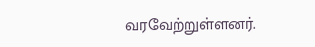வரவேற்றுள்ளனர்.